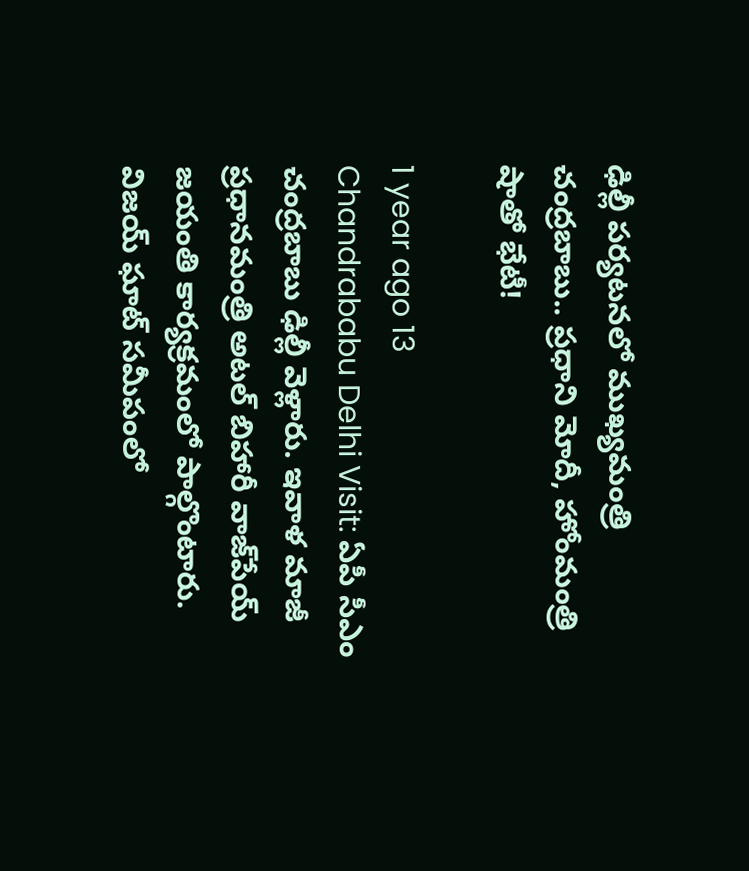ఢిల్లీ పర్యటనలో ముఖ్యమంత్రి చంద్రబాబు.. ప్రధాని మోదీ, హోంమంత్రి షాతో భేటీ!

1 year ago 13
Chandrababu Delhi Visit: ఏపీ సీఎం చంద్రబాబు ఢిల్లీ వెళ్లారు. ఇవాళ మాజీ ప్రధానమంత్రి అటల్ బిహారీ వాజ్‌పేయ్ జయంతి కార్యక్రమంలో పాల్గొంటారు. విజయ్ ఘాట్ సమీపంలో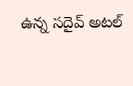ఉన్న సదైవ్ అటల్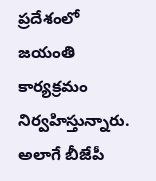ప్రదేశంలో జయంతి కార్యక్రమం నిర్వహిస్తున్నారు. అలాగే బీజేపీ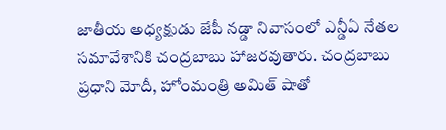జాతీయ అధ్యక్షుడు జేపీ నడ్డా నివాసంలో ఎన్డీఏ నేతల సమావేశానికి చంద్రబాబు హాజరవుతారు. చంద్రబాబు ప్రధాని మోదీ, హోంమంత్రి అమిత్ షాతో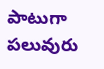పాటుగా పలువురు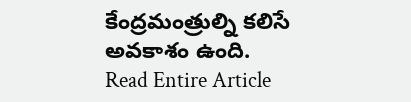కేంద్రమంత్రుల్ని కలిసే అవకాశం ఉంది.
Read Entire Article